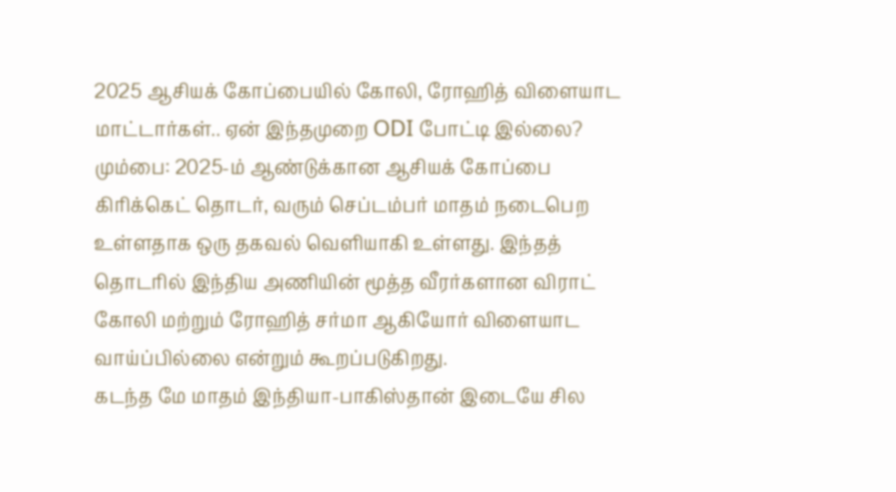2025 ஆசியக் கோப்பையில் கோலி, ரோஹித் விளையாட மாட்டார்கள்.. ஏன் இந்தமுறை ODI போட்டி இல்லை?
மும்பை: 2025-ம் ஆண்டுக்கான ஆசியக் கோப்பை கிரிக்கெட் தொடர், வரும் செப்டம்பர் மாதம் நடைபெற உள்ளதாக ஒரு தகவல் வெளியாகி உள்ளது. இந்தத் தொடரில் இந்திய அணியின் மூத்த வீரர்களான விராட் கோலி மற்றும் ரோஹித் சர்மா ஆகியோர் விளையாட வாய்ப்பில்லை என்றும் கூறப்படுகிறது.
கடந்த மே மாதம் இந்தியா-பாகிஸ்தான் இடையே சில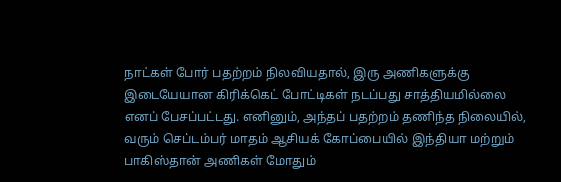நாட்கள் போர் பதற்றம் நிலவியதால், இரு அணிகளுக்கு இடையேயான கிரிக்கெட் போட்டிகள் நடப்பது சாத்தியமில்லை எனப் பேசப்பட்டது. எனினும், அந்தப் பதற்றம் தணிந்த நிலையில், வரும் செப்டம்பர் மாதம் ஆசியக் கோப்பையில் இந்தியா மற்றும் பாகிஸ்தான் அணிகள் மோதும்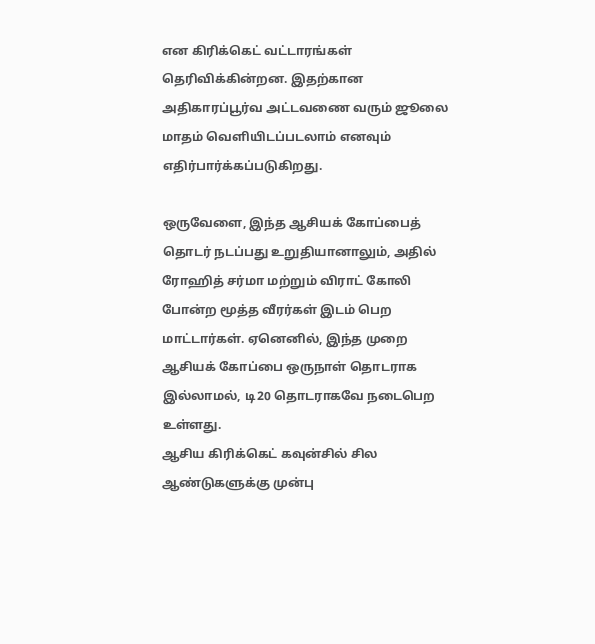என கிரிக்கெட் வட்டாரங்கள் தெரிவிக்கின்றன. இதற்கான அதிகாரப்பூர்வ அட்டவணை வரும் ஜூலை மாதம் வெளியிடப்படலாம் எனவும் எதிர்பார்க்கப்படுகிறது.

ஒருவேளை, இந்த ஆசியக் கோப்பைத் தொடர் நடப்பது உறுதியானாலும், அதில் ரோஹித் சர்மா மற்றும் விராட் கோலி போன்ற மூத்த வீரர்கள் இடம் பெற மாட்டார்கள். ஏனெனில், இந்த முறை ஆசியக் கோப்பை ஒருநாள் தொடராக இல்லாமல், டி20 தொடராகவே நடைபெற உள்ளது.
ஆசிய கிரிக்கெட் கவுன்சில் சில ஆண்டுகளுக்கு முன்பு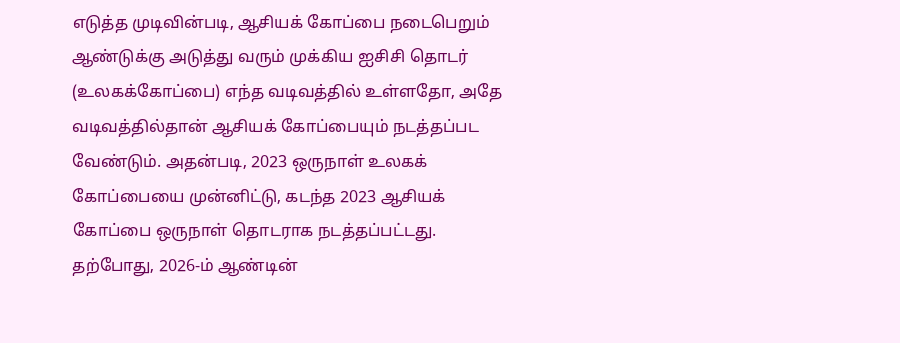எடுத்த முடிவின்படி, ஆசியக் கோப்பை நடைபெறும் ஆண்டுக்கு அடுத்து வரும் முக்கிய ஐசிசி தொடர் (உலகக்கோப்பை) எந்த வடிவத்தில் உள்ளதோ, அதே வடிவத்தில்தான் ஆசியக் கோப்பையும் நடத்தப்பட வேண்டும். அதன்படி, 2023 ஒருநாள் உலகக் கோப்பையை முன்னிட்டு, கடந்த 2023 ஆசியக் கோப்பை ஒருநாள் தொடராக நடத்தப்பட்டது.
தற்போது, 2026-ம் ஆண்டின்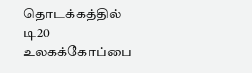தொடக்கத்தில் டி20 உலகக்கோப்பை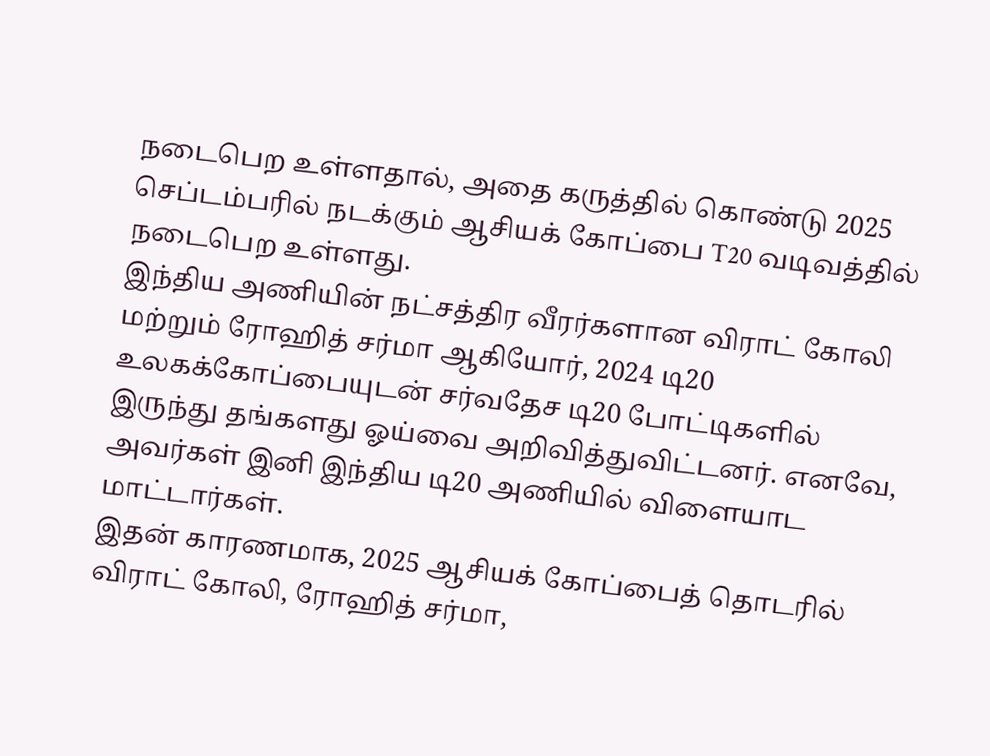நடைபெற உள்ளதால், அதை கருத்தில் கொண்டு 2025 செப்டம்பரில் நடக்கும் ஆசியக் கோப்பை T20 வடிவத்தில் நடைபெற உள்ளது.
இந்திய அணியின் நட்சத்திர வீரர்களான விராட் கோலி மற்றும் ரோஹித் சர்மா ஆகியோர், 2024 டி20 உலகக்கோப்பையுடன் சர்வதேச டி20 போட்டிகளில் இருந்து தங்களது ஓய்வை அறிவித்துவிட்டனர். எனவே, அவர்கள் இனி இந்திய டி20 அணியில் விளையாட மாட்டார்கள்.
இதன் காரணமாக, 2025 ஆசியக் கோப்பைத் தொடரில் விராட் கோலி, ரோஹித் சர்மா,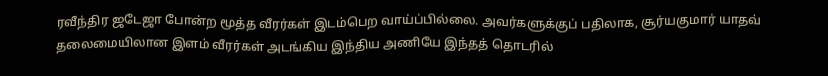ரவீந்திர ஜடேஜா போன்ற மூத்த வீரர்கள் இடம்பெற வாய்ப்பில்லை. அவர்களுக்குப் பதிலாக, சூர்யகுமார் யாதவ் தலைமையிலான இளம் வீரர்கள் அடங்கிய இந்திய அணியே இந்தத் தொடரில்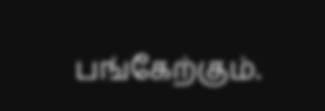பங்கேற்கும்.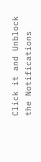Click it and Unblock the Notifications